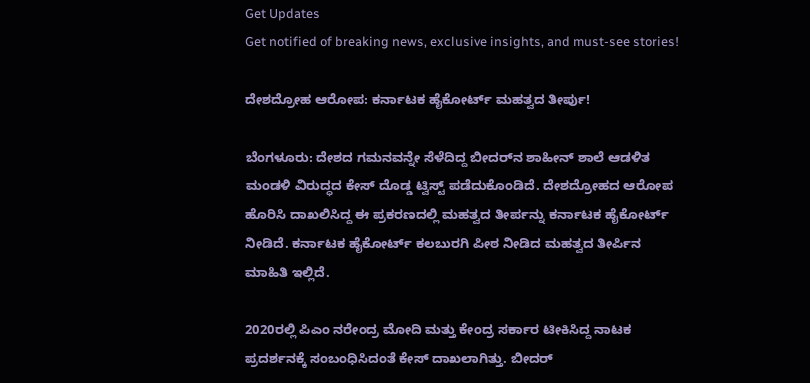Get Updates
Get notified of breaking news, exclusive insights, and must-see stories!

ದೇಶದ್ರೋಹ ಆರೋಪ: ಕರ್ನಾಟಕ ಹೈಕೋರ್ಟ್ ಮಹತ್ವದ ತೀರ್ಪು!

ಬೆಂಗಳೂರು: ದೇಶದ ಗಮನವನ್ನೇ ಸೆಳೆದಿದ್ದ ಬೀದರ್‌ನ ಶಾಹೀನ್‌ ಶಾಲೆ ಆಡಳಿತ ಮಂಡಳಿ ವಿರುದ್ಧದ ಕೇಸ್ ದೊಡ್ಡ ಟ್ವಿಸ್ಟ್ ಪಡೆದುಕೊಂಡಿದೆ. ದೇಶದ್ರೋಹದ ಆರೋಪ ಹೊರಿಸಿ ದಾಖಲಿಸಿದ್ದ ಈ ಪ್ರಕರಣದಲ್ಲಿ ಮಹತ್ವದ ತೀರ್ಪನ್ನು ಕರ್ನಾಟಕ ಹೈಕೋರ್ಟ್ ನೀಡಿದೆ. ಕರ್ನಾಟಕ ಹೈಕೋರ್ಟ್ ಕಲಬುರಗಿ ಪೀಠ ನೀಡಿದ ಮಹತ್ವದ ತೀರ್ಪಿನ ಮಾಹಿತಿ ಇಲ್ಲಿದೆ.

2020ರಲ್ಲಿ ಪಿಎಂ ನರೇಂದ್ರ ಮೋದಿ ಮತ್ತು ಕೇಂದ್ರ ಸರ್ಕಾರ ಟೀಕಿಸಿದ್ದ ನಾಟಕ ಪ್ರದರ್ಶನಕ್ಕೆ ಸಂಬಂಧಿಸಿದಂತೆ ಕೇಸ್ ದಾಖಲಾಗಿತ್ತು. ಬೀದರ್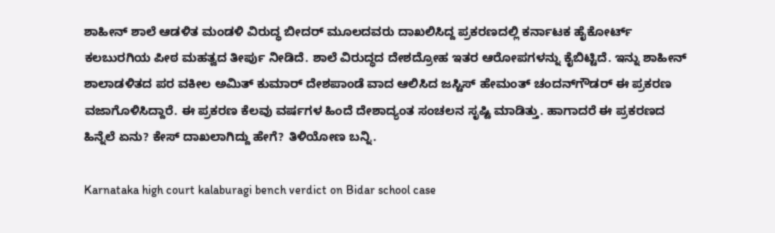ಶಾಹೀನ್‌ ಶಾಲೆ ಆಡಳಿತ ಮಂಡಳಿ ವಿರುದ್ಧ ಬೀದರ್ ಮೂಲದವರು ದಾಖಲಿಸಿದ್ದ ಪ್ರಕರಣದಲ್ಲಿ ಕರ್ನಾಟಕ ಹೈಕೋರ್ಟ್ ಕಲಬುರಗಿಯ ಪೀಠ ಮಹತ್ವದ ತೀರ್ಪು ನೀಡಿದೆ. ಶಾಲೆ ವಿರುದ್ಧದ ದೇಶದ್ರೋಹ ಇತರ ಆರೋಪಗಳನ್ನು ಕೈಬಿಟ್ಟಿದೆ. ಇನ್ನು ಶಾಹೀನ್ ಶಾಲಾಡಳಿತದ ಪರ ವಕೀಲ ಅಮಿತ್‌ ಕುಮಾರ್‌ ದೇಶಪಾಂಡೆ ವಾದ ಆಲಿಸಿದ ಜಸ್ಟಿಸ್‌ ಹೇಮಂತ್‌ ಚಂದನ್‌ಗೌಡರ್‌ ಈ ಪ್ರಕರಣ ವಜಾಗೊಳಿಸಿದ್ದಾರೆ. ಈ ಪ್ರಕರಣ ಕೆಲವು ವರ್ಷಗಳ ಹಿಂದೆ ದೇಶಾದ್ಯಂತ ಸಂಚಲನ ಸೃಷ್ಟಿ ಮಾಡಿತ್ತು. ಹಾಗಾದರೆ ಈ ಪ್ರಕರಣದ ಹಿನ್ನೆಲೆ ಏನು? ಕೇಸ್ ದಾಖಲಾಗಿದ್ದು ಹೇಗೆ? ತಿಳಿಯೋಣ ಬನ್ನಿ.

Karnataka high court kalaburagi bench verdict on Bidar school case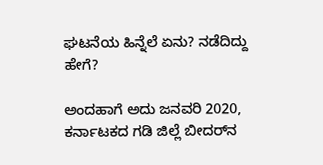ಘಟನೆಯ ಹಿನ್ನೆಲೆ ಏನು? ನಡೆದಿದ್ದು ಹೇಗೆ?

ಅಂದಹಾಗೆ ಅದು ಜನವರಿ 2020, ಕರ್ನಾಟಕದ ಗಡಿ ಜಿಲ್ಲೆ ಬೀದರ್‌ನ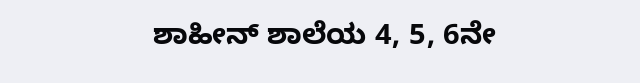ಶಾಹೀನ್ ಶಾಲೆಯ 4, 5, 6ನೇ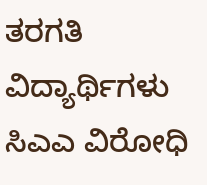ತರಗತಿ ವಿದ್ಯಾರ್ಥಿಗಳು ಸಿಎಎ ವಿರೋಧಿ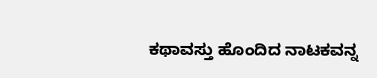ಕಥಾವಸ್ತು ಹೊಂದಿದ ನಾಟಕವನ್ನ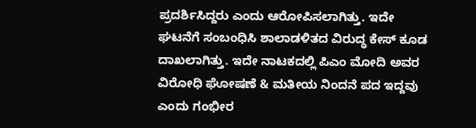ಪ್ರದರ್ಶಿಸಿದ್ದರು ಎಂದು ಆರೋಪಿಸಲಾಗಿತ್ತು. ಇದೇ ಘಟನೆಗೆ ಸಂಬಂಧಿಸಿ ಶಾಲಾಡಳಿತದ ವಿರುದ್ಧ ಕೇಸ್ ಕೂಡ ದಾಖಲಾಗಿತ್ತು. ಇದೇ ನಾಟಕದಲ್ಲಿ ಪಿಎಂ ಮೋದಿ ಅವರ ವಿರೋಧಿ ಘೋಷಣೆ & ಮತೀಯ ನಿಂದನೆ ಪದ ಇದ್ದವು ಎಂದು ಗಂಭೀರ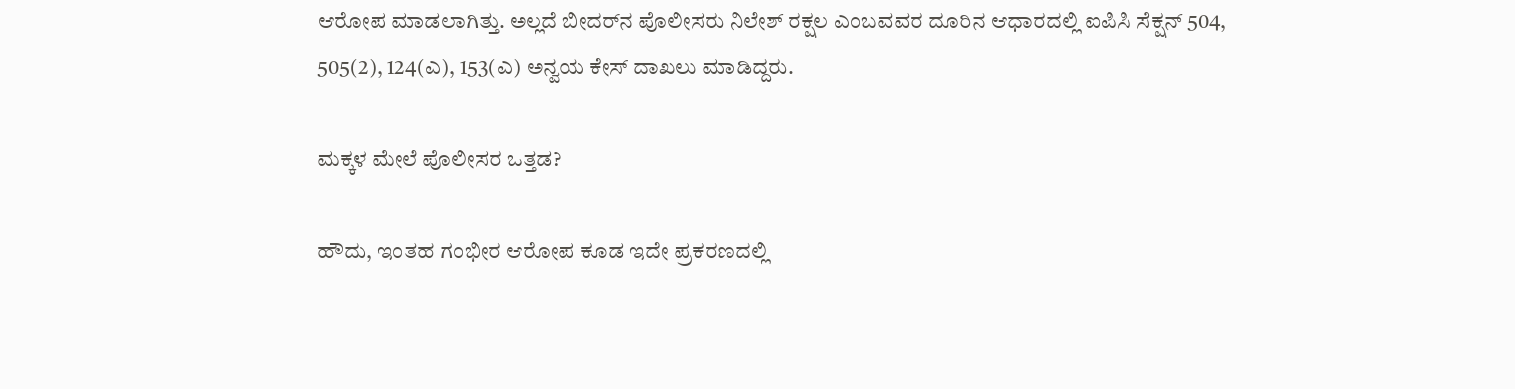ಆರೋಪ ಮಾಡಲಾಗಿತ್ತು. ಅಲ್ಲದೆ ಬೀದರ್‌ನ ಪೊಲೀಸರು ನಿಲೇಶ್ ರಕ್ಷಲ ಎಂಬವವರ ದೂರಿನ ಆಧಾರದಲ್ಲಿ ಐಪಿಸಿ ಸೆಕ್ಷನ್‌ 504, 505(2), 124(ಎ), 153(ಎ) ಅನ್ವಯ ಕೇಸ್ ದಾಖಲು ಮಾಡಿದ್ದರು.

ಮಕ್ಕಳ ಮೇಲೆ ಪೊಲೀಸರ ಒತ್ತಡ?

ಹೌದು, ಇಂತಹ ಗಂಭೀರ ಆರೋಪ ಕೂಡ ಇದೇ ಪ್ರಕರಣದಲ್ಲಿ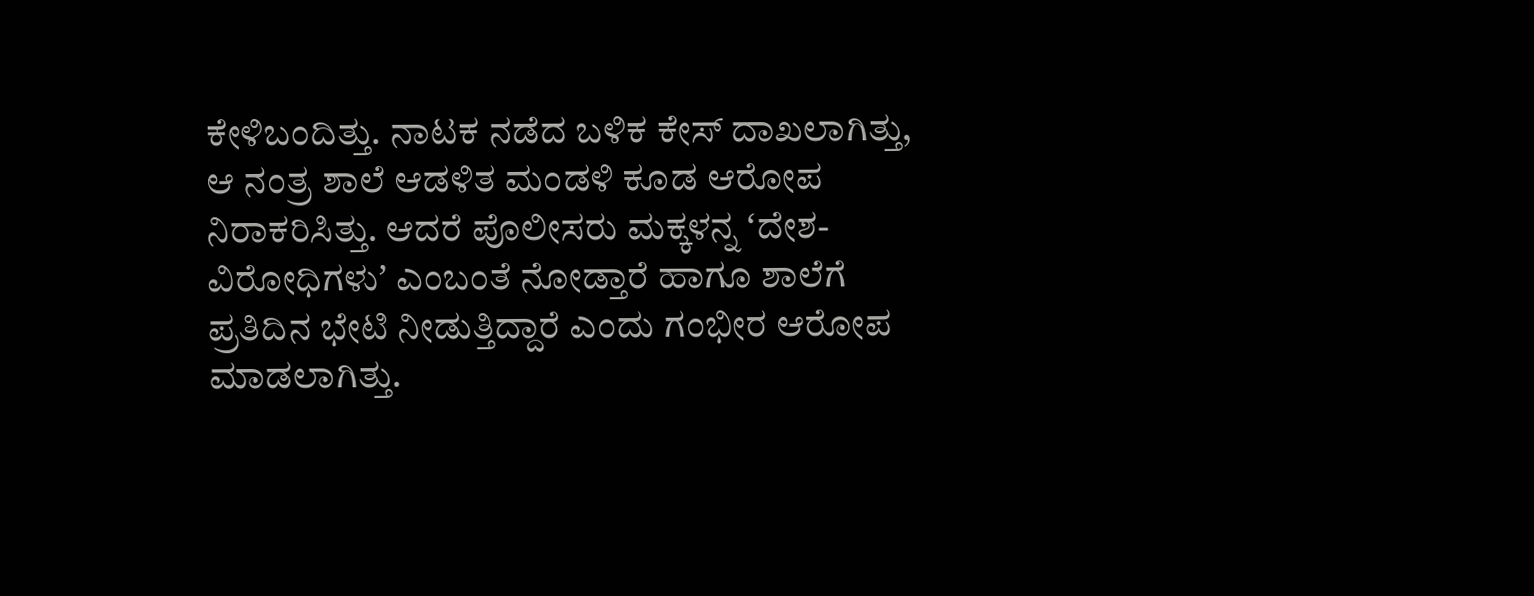ಕೇಳಿಬಂದಿತ್ತು. ನಾಟಕ ನಡೆದ ಬಳಿಕ ಕೇಸ್ ದಾಖಲಾಗಿತ್ತು, ಆ ನಂತ್ರ ಶಾಲೆ ಆಡಳಿತ ಮಂಡಳಿ ಕೂಡ ಆರೋಪ ನಿರಾಕರಿಸಿತ್ತು. ಆದರೆ ಪೊಲೀಸರು ಮಕ್ಕಳನ್ನ ʻದೇಶ-ವಿರೋಧಿಗಳುʼ ಎಂಬಂತೆ ನೋಡ್ತಾರೆ ಹಾಗೂ ಶಾಲೆಗೆ ಪ್ರತಿದಿನ ಭೇಟಿ ನೀಡುತ್ತಿದ್ದಾರೆ ಎಂದು ಗಂಭೀರ ಆರೋಪ ಮಾಡಲಾಗಿತ್ತು.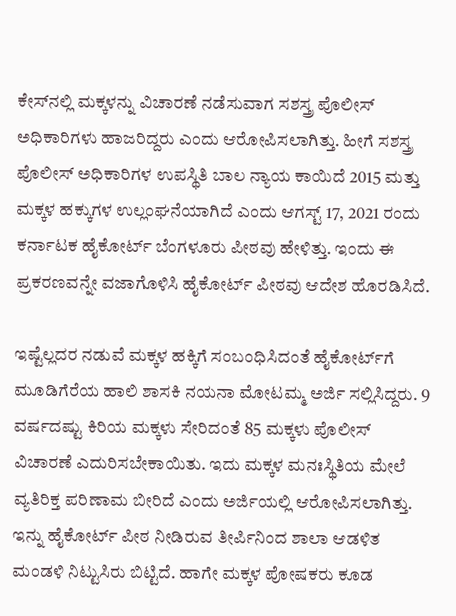ಕೇಸ್‌ನಲ್ಲಿ ಮಕ್ಕಳನ್ನು ವಿಚಾರಣೆ ನಡೆಸುವಾಗ ಸಶಸ್ತ್ರ ಪೊಲೀಸ್‌ ಅಧಿಕಾರಿಗಳು ಹಾಜರಿದ್ದರು ಎಂದು ಆರೋಪಿಸಲಾಗಿತ್ತು. ಹೀಗೆ ಸಶಸ್ತ್ರ ಪೊಲೀಸ್‌ ಅಧಿಕಾರಿಗಳ ಉಪಸ್ಥಿತಿ ಬಾಲ ನ್ಯಾಯ ಕಾಯಿದೆ 2015 ಮತ್ತು ಮಕ್ಕಳ ಹಕ್ಕುಗಳ ಉಲ್ಲಂಘನೆಯಾಗಿದೆ ಎಂದು ಆಗಸ್ಟ್‌ 17, 2021 ರಂದು ಕರ್ನಾಟಕ ಹೈಕೋರ್ಟ್ ಬೆಂಗಳೂರು ಪೀಠವು ಹೇಳಿತ್ತು. ಇಂದು ಈ ಪ್ರಕರಣವನ್ನೇ ವಜಾಗೊಳಿಸಿ ಹೈಕೋರ್ಟ್ ಪೀಠವು ಆದೇಶ ಹೊರಡಿಸಿದೆ.

ಇಷ್ಟೆಲ್ಲದರ ನಡುವೆ ಮಕ್ಕಳ ಹಕ್ಕಿಗೆ ಸಂಬಂಧಿಸಿದಂತೆ ಹೈಕೋರ್ಟ್‌ಗೆ ಮೂಡಿಗೆರೆಯ ಹಾಲಿ ಶಾಸಕಿ ನಯನಾ ಮೋಟಮ್ಮ ಅರ್ಜಿ ಸಲ್ಲಿಸಿದ್ದರು. 9 ವರ್ಷದಷ್ಟು ಕಿರಿಯ ಮಕ್ಕಳು ಸೇರಿದಂತೆ 85 ಮಕ್ಕಳು ಪೊಲೀಸ್‌ ವಿಚಾರಣೆ ಎದುರಿಸಬೇಕಾಯಿತು. ಇದು ಮಕ್ಕಳ ಮನಃಸ್ಥಿತಿಯ ಮೇಲೆ ವ್ಯತಿರಿಕ್ತ ಪರಿಣಾಮ ಬೀರಿದೆ ಎಂದು ಅರ್ಜಿಯಲ್ಲಿ ಆರೋಪಿಸಲಾಗಿತ್ತು. ಇನ್ನು ಹೈಕೋರ್ಟ್ ಪೀಠ ನೀಡಿರುವ ತೀರ್ಪಿನಿಂದ ಶಾಲಾ ಆಡಳಿತ ಮಂಡಳಿ ನಿಟ್ಟುಸಿರು ಬಿಟ್ಟಿದೆ. ಹಾಗೇ ಮಕ್ಕಳ ಪೋಷಕರು ಕೂಡ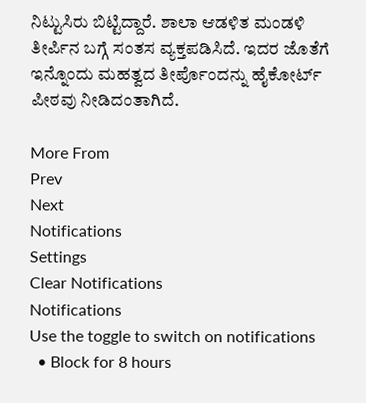ನಿಟ್ಟುಸಿರು ಬಿಟ್ಟಿದ್ದಾರೆ. ಶಾಲಾ ಆಡಳಿತ ಮಂಡಳಿ ತೀರ್ಪಿನ ಬಗ್ಗೆ ಸಂತಸ ವ್ಯಕ್ತಪಡಿಸಿದೆ. ಇದರ ಜೊತೆಗೆ ಇನ್ನೊಂದು ಮಹತ್ವದ ತೀರ್ಪೊಂದನ್ನು ಹೈಕೋರ್ಟ್ ಪೀಠವು ನೀಡಿದಂತಾಗಿದೆ.

More From
Prev
Next
Notifications
Settings
Clear Notifications
Notifications
Use the toggle to switch on notifications
  • Block for 8 hours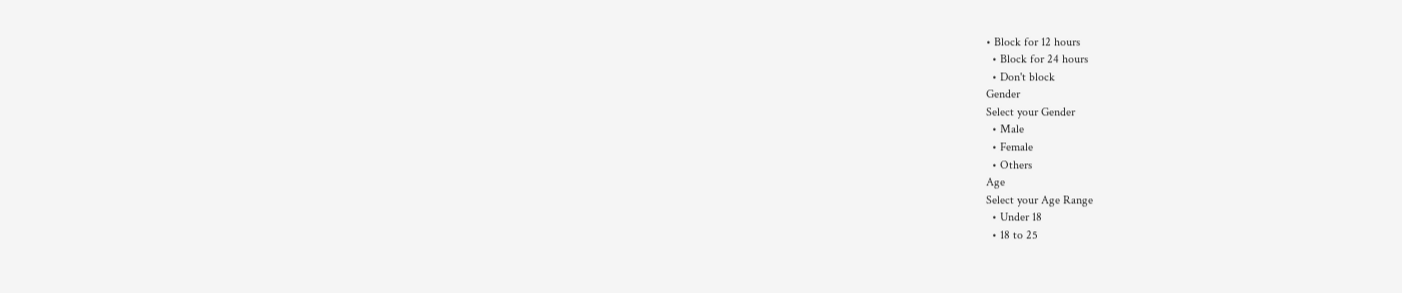• Block for 12 hours
  • Block for 24 hours
  • Don't block
Gender
Select your Gender
  • Male
  • Female
  • Others
Age
Select your Age Range
  • Under 18
  • 18 to 25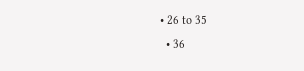• 26 to 35
  • 36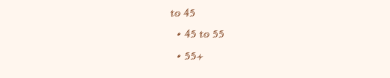to 45
  • 45 to 55
  • 55+